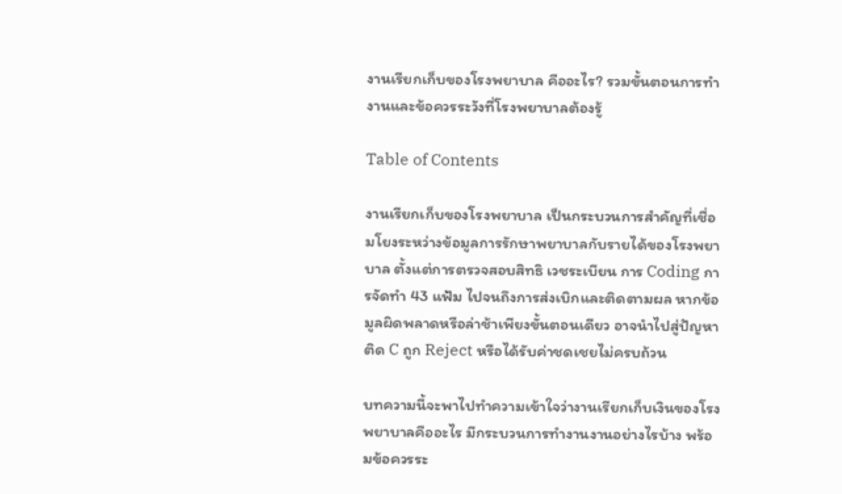งานเรียกเก็บของโรงพยาบาล คืออะไร? รวมขั้นตอนการทำงานและข้อควรระวังที่โรงพยาบาลต้องรู้

Table of Contents

งานเรียกเก็บของโรงพยาบาล เป็นกระบวนการสำคัญที่เชื่อมโยงระหว่างข้อมูลการรักษาพยาบาลกับรายได้ของโรงพยาบาล ตั้งแต่การตรวจสอบสิทธิ เวชระเบียน การ Coding การจัดทำ 43 แฟ้ม ไปจนถึงการส่งเบิกและติดตามผล หากข้อมูลผิดพลาดหรือล่าช้าเพียงขั้นตอนเดียว อาจนำไปสู่ปัญหา ติด C ถูก Reject หรือได้รับค่าชดเชยไม่ครบถ้วน

บทความนี้จะพาไปทำความเข้าใจว่างานเรียกเก็บเงินของโรงพยาบาลคืออะไร มีกระบวนการทำงานงานอย่างไรบ้าง พร้อมข้อควรระ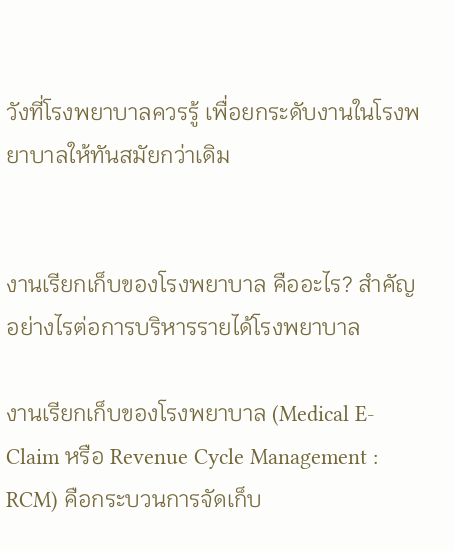วังที่โรงพยาบาลควรรู้ เพื่อยกระดับงานในโรงพยาบาลให้ทันสมัยกว่าเดิม


งานเรียกเก็บของโรงพยาบาล คืออะไร? สำคัญอย่างไรต่อการบริหารรายได้โรงพยาบาล

งานเรียกเก็บของโรงพยาบาล (Medical E-Claim หรือ Revenue Cycle Management : RCM) คือกระบวนการจัดเก็บ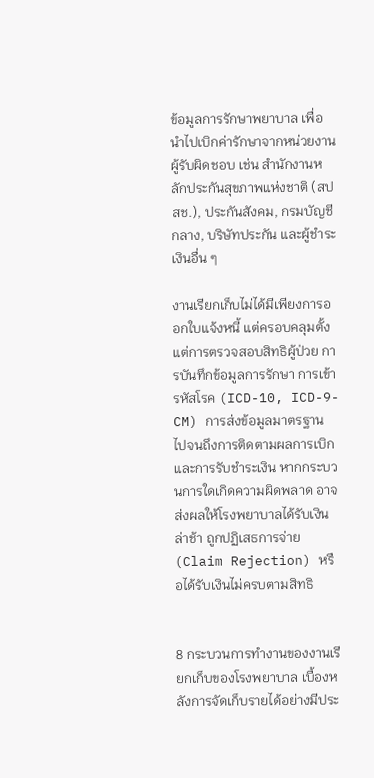ข้อมูลการรักษาพยาบาล เพื่อนำไปเบิกค่ารักษาจากหน่วยงานผู้รับผิดชอบ เช่น สำนักงานหลักประกันสุขภาพแห่งชาติ (สปสช.), ประกันสังคม, กรมบัญชีกลาง, บริษัทประกัน และผู้ชำระเงินอื่น ๆ

งานเรียกเก็บไม่ได้มีเพียงการออกใบแจ้งหนี้ แต่ครอบคลุมตั้งแต่การตรวจสอบสิทธิผู้ป่วย การบันทึกข้อมูลการรักษา การเข้ารหัสโรค (ICD-10, ICD-9-CM) การส่งข้อมูลมาตรฐาน ไปจนถึงการติดตามผลการเบิกและการรับชำระเงิน หากกระบวนการใดเกิดความผิดพลาด อาจส่งผลให้โรงพยาบาลได้รับเงินล่าช้า ถูกปฏิเสธการจ่าย (Claim Rejection) หรือได้รับเงินไม่ครบตามสิทธิ


8 กระบวนการทำงานของงานเรียกเก็บของโรงพยาบาล เบื้องหลังการจัดเก็บรายได้อย่างมีประ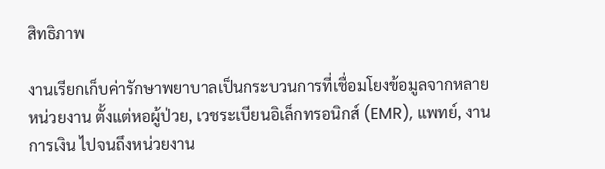สิทธิภาพ

งานเรียกเก็บค่ารักษาพยาบาลเป็นกระบวนการที่เชื่อมโยงข้อมูลจากหลายหน่วยงาน ตั้งแต่หอผู้ป่วย, เวชระเบียนอิเล็กทรอนิกส์ (EMR), แพทย์, งานการเงิน ไปจนถึงหน่วยงาน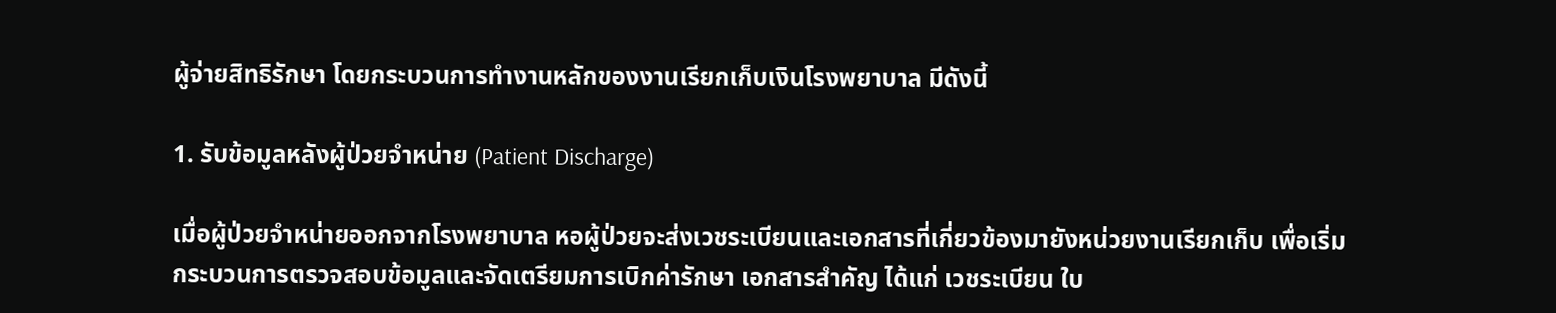ผู้จ่ายสิทธิรักษา โดยกระบวนการทำงานหลักของงานเรียกเก็บเงินโรงพยาบาล มีดังนี้

1. รับข้อมูลหลังผู้ป่วยจำหน่าย (Patient Discharge)

เมื่อผู้ป่วยจำหน่ายออกจากโรงพยาบาล หอผู้ป่วยจะส่งเวชระเบียนและเอกสารที่เกี่ยวข้องมายังหน่วยงานเรียกเก็บ เพื่อเริ่มกระบวนการตรวจสอบข้อมูลและจัดเตรียมการเบิกค่ารักษา เอกสารสำคัญ ได้แก่ เวชระเบียน ใบ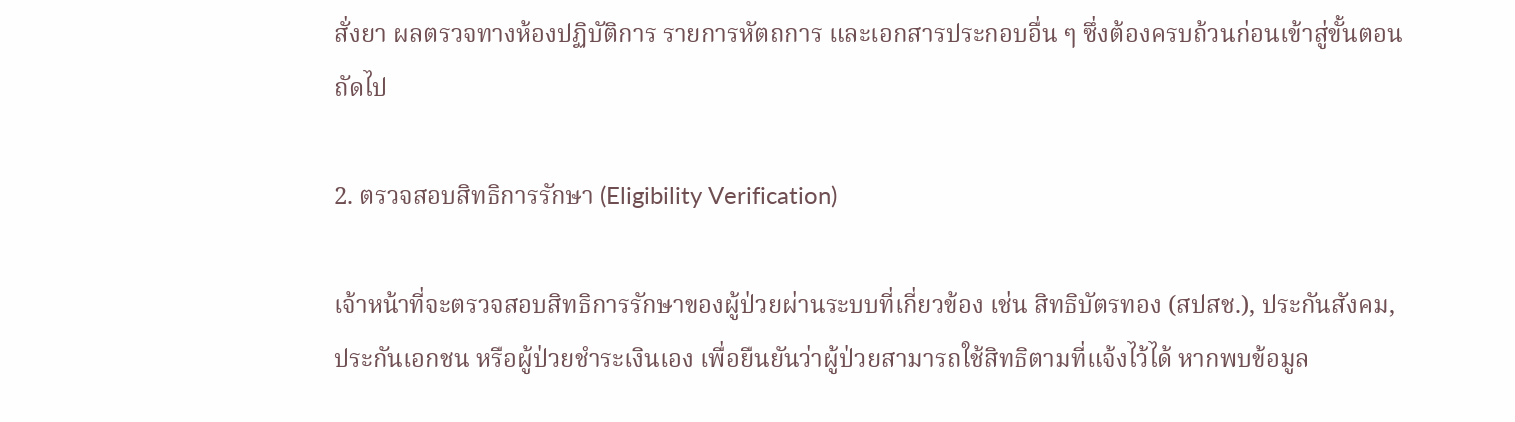สั่งยา ผลตรวจทางห้องปฏิบัติการ รายการหัตถการ และเอกสารประกอบอื่น ๆ ซึ่งต้องครบถ้วนก่อนเข้าสู่ขั้นตอนถัดไป

2. ตรวจสอบสิทธิการรักษา (Eligibility Verification)

เจ้าหน้าที่จะตรวจสอบสิทธิการรักษาของผู้ป่วยผ่านระบบที่เกี่ยวข้อง เช่น สิทธิบัตรทอง (สปสช.), ประกันสังคม, ประกันเอกชน หรือผู้ป่วยชำระเงินเอง เพื่อยืนยันว่าผู้ป่วยสามารถใช้สิทธิตามที่แจ้งไว้ได้ หากพบข้อมูล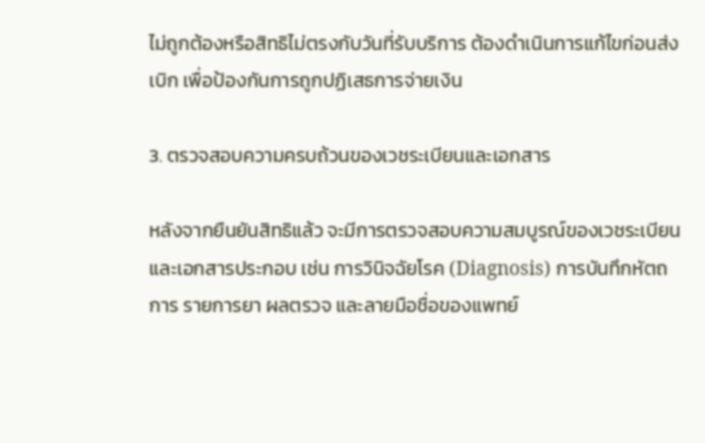ไม่ถูกต้องหรือสิทธิไม่ตรงกับวันที่รับบริการ ต้องดำเนินการแก้ไขก่อนส่งเบิก เพื่อป้องกันการถูกปฏิเสธการจ่ายเงิน

3. ตรวจสอบความครบถ้วนของเวชระเบียนและเอกสาร

หลังจากยืนยันสิทธิแล้ว จะมีการตรวจสอบความสมบูรณ์ของเวชระเบียนและเอกสารประกอบ เช่น การวินิจฉัยโรค (Diagnosis) การบันทึกหัตถการ รายการยา ผลตรวจ และลายมือชื่อของแพทย์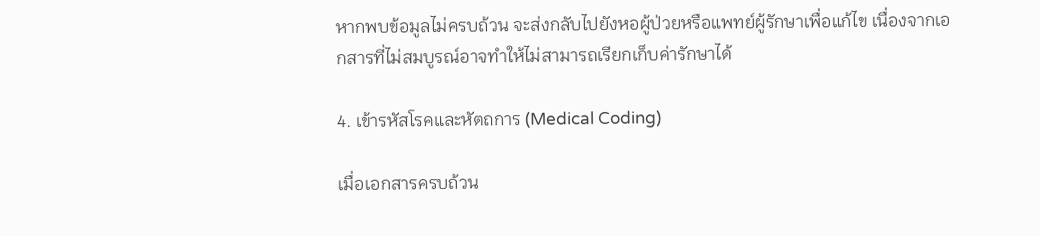หากพบข้อมูลไม่ครบถ้วน จะส่งกลับไปยังหอผู้ป่วยหรือแพทย์ผู้รักษาเพื่อแก้ไข เนื่องจากเอกสารที่ไม่สมบูรณ์อาจทำให้ไม่สามารถเรียกเก็บค่ารักษาได้

4. เข้ารหัสโรคและหัตถการ (Medical Coding)

เมื่อเอกสารครบถ้วน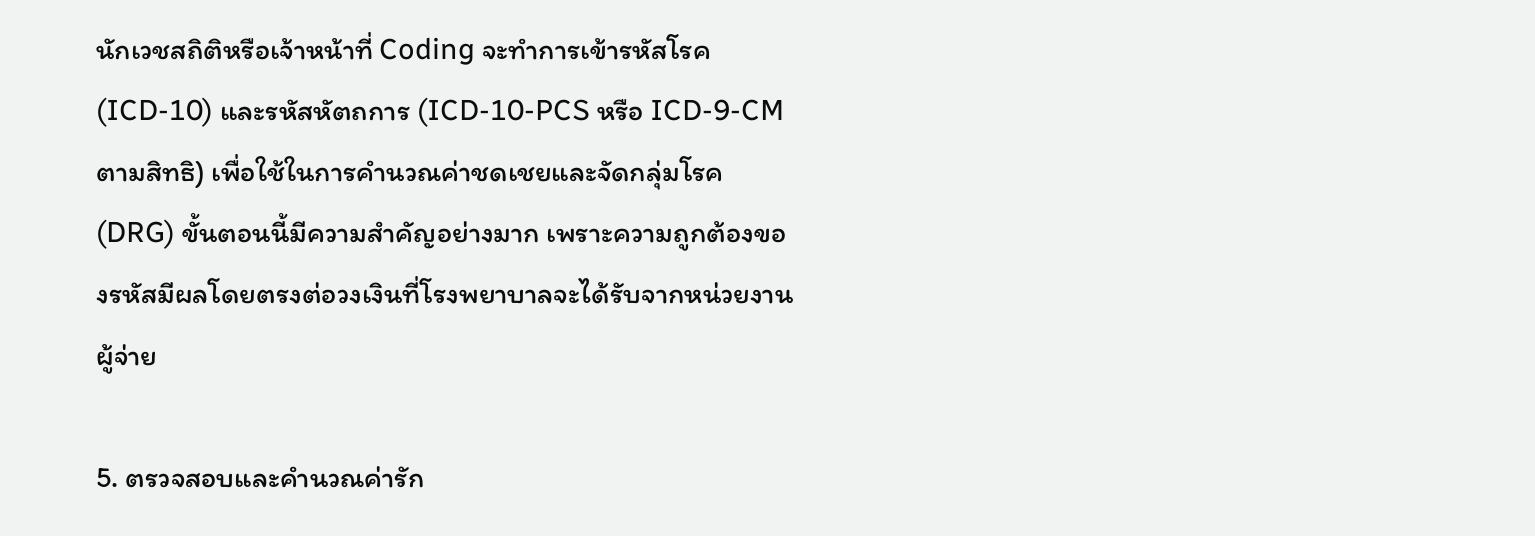นักเวชสถิติหรือเจ้าหน้าที่ Coding จะทำการเข้ารหัสโรค (ICD-10) และรหัสหัตถการ (ICD-10-PCS หรือ ICD-9-CM ตามสิทธิ) เพื่อใช้ในการคำนวณค่าชดเชยและจัดกลุ่มโรค (DRG) ขั้นตอนนี้มีความสำคัญอย่างมาก เพราะความถูกต้องของรหัสมีผลโดยตรงต่อวงเงินที่โรงพยาบาลจะได้รับจากหน่วยงานผู้จ่าย

5. ตรวจสอบและคำนวณค่ารัก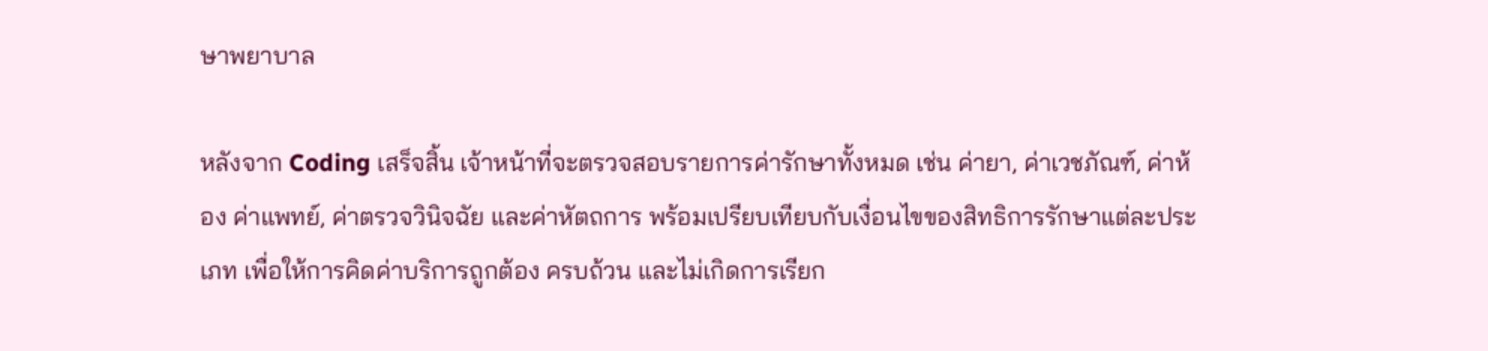ษาพยาบาล

หลังจาก Coding เสร็จสิ้น เจ้าหน้าที่จะตรวจสอบรายการค่ารักษาทั้งหมด เช่น ค่ายา, ค่าเวชภัณฑ์, ค่าห้อง ค่าแพทย์, ค่าตรวจวินิจฉัย และค่าหัตถการ พร้อมเปรียบเทียบกับเงื่อนไขของสิทธิการรักษาแต่ละประเภท เพื่อให้การคิดค่าบริการถูกต้อง ครบถ้วน และไม่เกิดการเรียก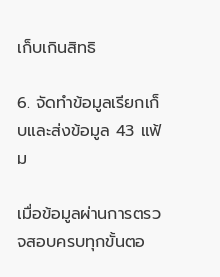เก็บเกินสิทธิ

6. จัดทำข้อมูลเรียกเก็บและส่งข้อมูล 43 แฟ้ม

เมื่อข้อมูลผ่านการตรวจสอบครบทุกขั้นตอ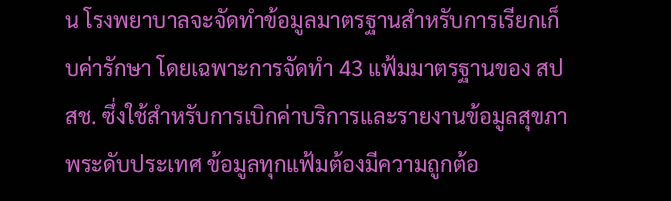น โรงพยาบาลจะจัดทำข้อมูลมาตรฐานสำหรับการเรียกเก็บค่ารักษา โดยเฉพาะการจัดทำ 43 แฟ้มมาตรฐานของ สปสช. ซึ่งใช้สำหรับการเบิกค่าบริการและรายงานข้อมูลสุขภาพระดับประเทศ ข้อมูลทุกแฟ้มต้องมีความถูกต้อ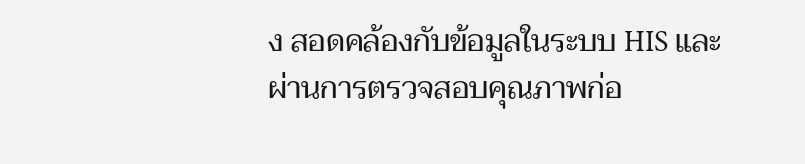ง สอดคล้องกับข้อมูลในระบบ HIS และผ่านการตรวจสอบคุณภาพก่อ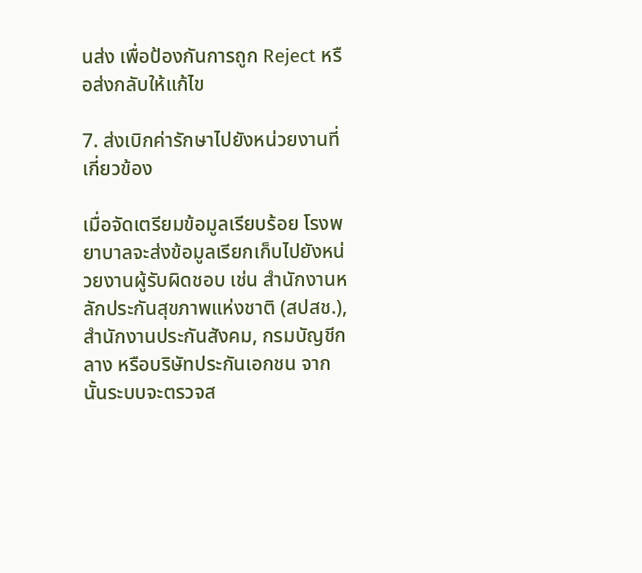นส่ง เพื่อป้องกันการถูก Reject หรือส่งกลับให้แก้ไข

7. ส่งเบิกค่ารักษาไปยังหน่วยงานที่เกี่ยวข้อง

เมื่อจัดเตรียมข้อมูลเรียบร้อย โรงพยาบาลจะส่งข้อมูลเรียกเก็บไปยังหน่วยงานผู้รับผิดชอบ เช่น สำนักงานหลักประกันสุขภาพแห่งชาติ (สปสช.), สำนักงานประกันสังคม, กรมบัญชีกลาง หรือบริษัทประกันเอกชน จากนั้นระบบจะตรวจส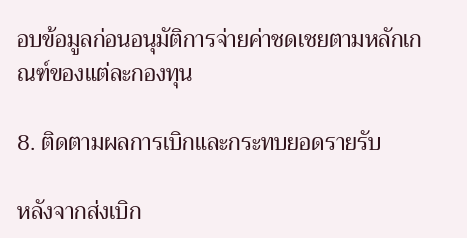อบข้อมูลก่อนอนุมัติการจ่ายค่าชดเชยตามหลักเกณฑ์ของแต่ละกองทุน

8. ติดตามผลการเบิกและกระทบยอดรายรับ

หลังจากส่งเบิก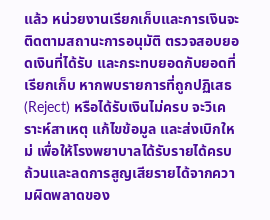แล้ว หน่วยงานเรียกเก็บและการเงินจะติดตามสถานะการอนุมัติ ตรวจสอบยอดเงินที่ได้รับ และกระทบยอดกับยอดที่เรียกเก็บ หากพบรายการที่ถูกปฏิเสธ (Reject) หรือได้รับเงินไม่ครบ จะวิเคราะห์สาเหตุ แก้ไขข้อมูล และส่งเบิกใหม่ เพื่อให้โรงพยาบาลได้รับรายได้ครบถ้วนและลดการสูญเสียรายได้จากความผิดพลาดของ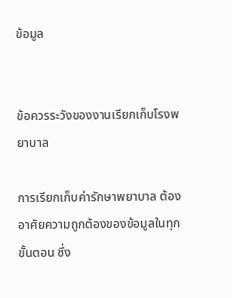ข้อมูล


ข้อควรระวังของงานเรียกเก็บโรงพยาบาล

การเรียกเก็บค่ารักษาพยาบาล ต้องอาศัยความถูกต้องของข้อมูลในทุกขั้นตอน ซึ่ง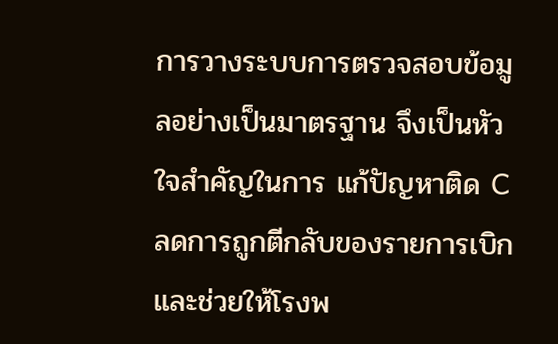การวางระบบการตรวจสอบข้อมูลอย่างเป็นมาตรฐาน จึงเป็นหัวใจสำคัญในการ แก้ปัญหาติด C ลดการถูกตีกลับของรายการเบิก และช่วยให้โรงพ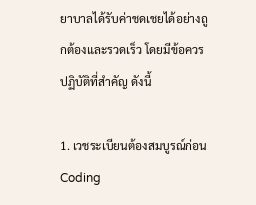ยาบาลได้รับค่าชดเชยได้อย่างถูกต้องและรวดเร็ว โดยมีข้อควรปฏิบัติที่สำคัญ ดังนี้

1. เวชระเบียนต้องสมบูรณ์ก่อน Coding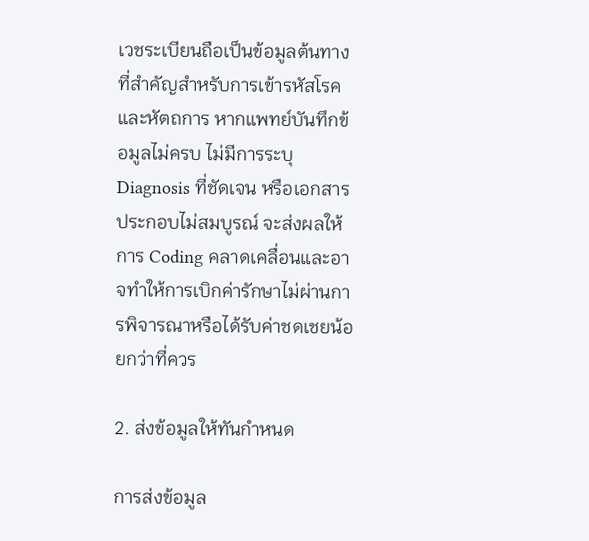เวชระเบียนถือเป็นข้อมูลต้นทางที่สำคัญสำหรับการเข้ารหัสโรคและหัตถการ หากแพทย์บันทึกข้อมูลไม่ครบ ไม่มีการระบุ Diagnosis ที่ชัดเจน หรือเอกสารประกอบไม่สมบูรณ์ จะส่งผลให้การ Coding คลาดเคลื่อนและอาจทำให้การเบิกค่ารักษาไม่ผ่านการพิจารณาหรือได้รับค่าชดเชยน้อยกว่าที่ควร

2. ส่งข้อมูลให้ทันกำหนด

การส่งข้อมูล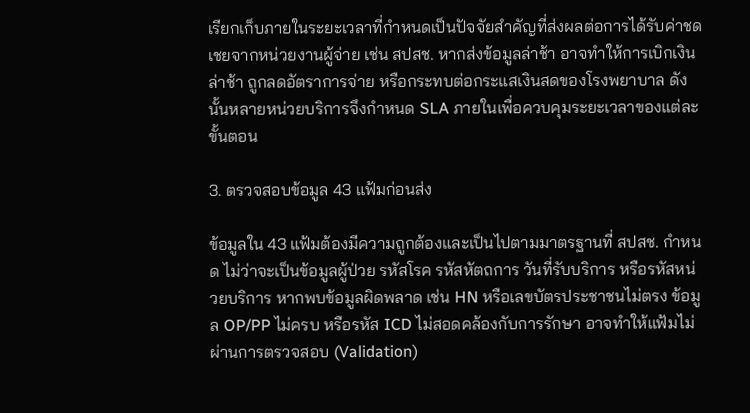เรียกเก็บภายในระยะเวลาที่กำหนดเป็นปัจจัยสำคัญที่ส่งผลต่อการได้รับค่าชดเชยจากหน่วยงานผู้จ่าย เช่น สปสช. หากส่งข้อมูลล่าช้า อาจทำให้การเบิกเงินล่าช้า ถูกลดอัตราการจ่าย หรือกระทบต่อกระแสเงินสดของโรงพยาบาล ดังนั้นหลายหน่วยบริการจึงกำหนด SLA ภายในเพื่อควบคุมระยะเวลาของแต่ละขั้นตอน

3. ตรวจสอบข้อมูล 43 แฟ้มก่อนส่ง

ข้อมูลใน 43 แฟ้มต้องมีความถูกต้องและเป็นไปตามมาตรฐานที่ สปสช. กำหนด ไม่ว่าจะเป็นข้อมูลผู้ป่วย รหัสโรค รหัสหัตถการ วันที่รับบริการ หรือรหัสหน่วยบริการ หากพบข้อมูลผิดพลาด เช่น HN หรือเลขบัตรประชาชนไม่ตรง ข้อมูล OP/PP ไม่ครบ หรือรหัส ICD ไม่สอดคล้องกับการรักษา อาจทำให้แฟ้มไม่ผ่านการตรวจสอบ (Validation)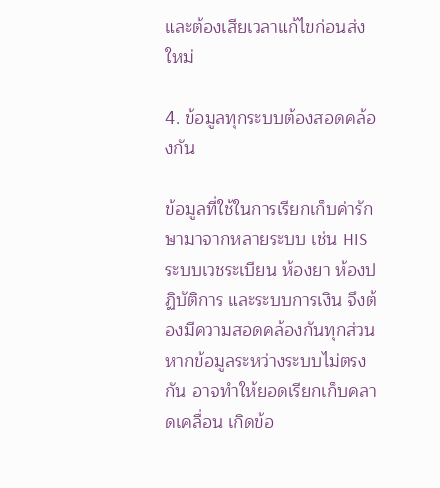และต้องเสียเวลาแก้ไขก่อนส่งใหม่

4. ข้อมูลทุกระบบต้องสอดคล้องกัน

ข้อมูลที่ใช้ในการเรียกเก็บค่ารักษามาจากหลายระบบ เช่น HIS ระบบเวชระเบียน ห้องยา ห้องปฏิบัติการ และระบบการเงิน จึงต้องมีความสอดคล้องกันทุกส่วน หากข้อมูลระหว่างระบบไม่ตรงกัน อาจทำให้ยอดเรียกเก็บคลาดเคลื่อน เกิดข้อ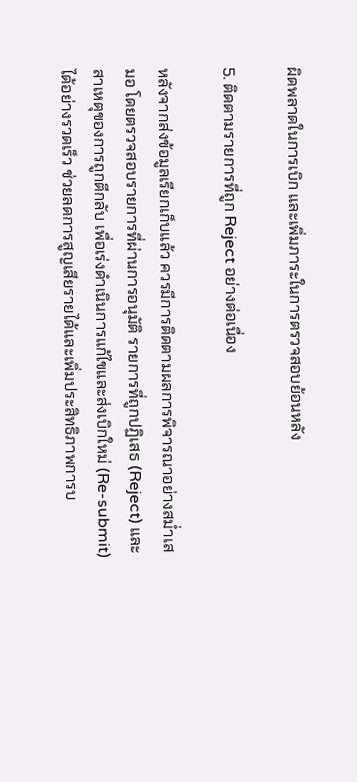ผิดพลาดในการเบิก และเพิ่มภาระในการตรวจสอบย้อนหลัง

5. ติดตามรายการที่ถูก Reject อย่างต่อเนื่อง

หลังจากส่งข้อมูลเรียกเก็บแล้ว ควรมีการติดตามผลการพิจารณาอย่างสม่ำเสมอ โดยตรวจสอบรายการที่ผ่านการอนุมัติ รายการที่ถูกปฏิเสธ (Reject) และสาเหตุของการถูกตีกลับ เพื่อเร่งดำเนินการแก้ไขและส่งเบิกใหม่ (Re-submit) ได้อย่างรวดเร็ว ช่วยลดการสูญเสียรายได้และเพิ่มประสิทธิภาพการบ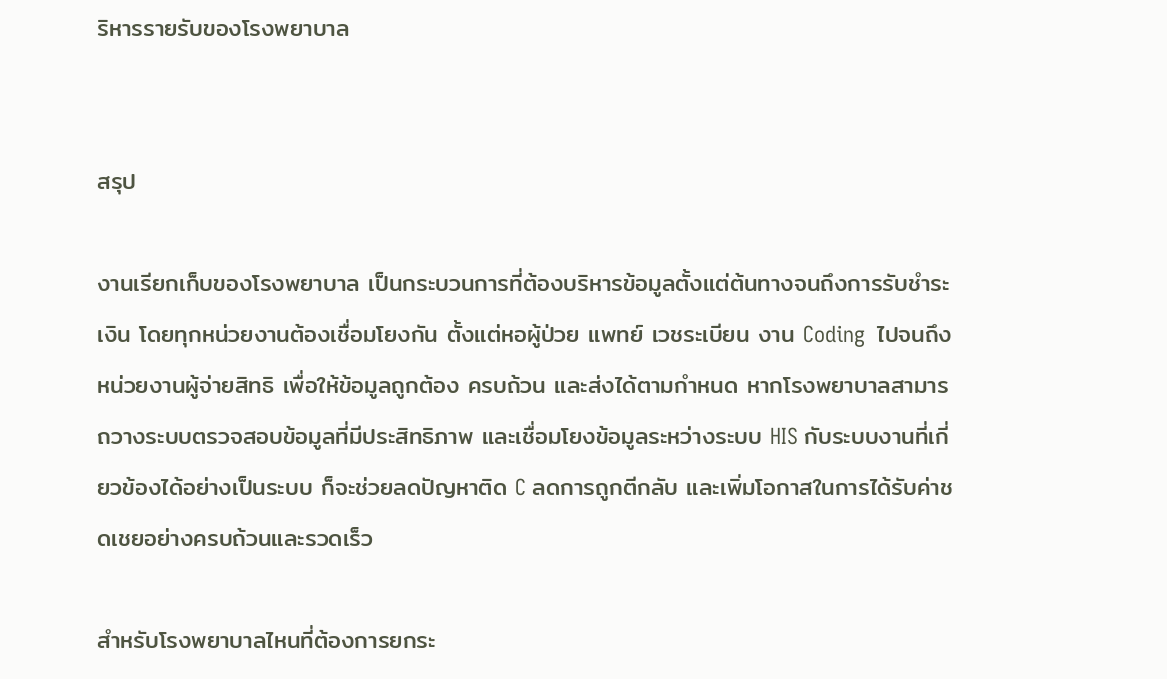ริหารรายรับของโรงพยาบาล


สรุป

งานเรียกเก็บของโรงพยาบาล เป็นกระบวนการที่ต้องบริหารข้อมูลตั้งแต่ต้นทางจนถึงการรับชำระเงิน โดยทุกหน่วยงานต้องเชื่อมโยงกัน ตั้งแต่หอผู้ป่วย แพทย์ เวชระเบียน งาน Coding  ไปจนถึงหน่วยงานผู้จ่ายสิทธิ เพื่อให้ข้อมูลถูกต้อง ครบถ้วน และส่งได้ตามกำหนด หากโรงพยาบาลสามารถวางระบบตรวจสอบข้อมูลที่มีประสิทธิภาพ และเชื่อมโยงข้อมูลระหว่างระบบ HIS กับระบบงานที่เกี่ยวข้องได้อย่างเป็นระบบ ก็จะช่วยลดปัญหาติด C ลดการถูกตีกลับ และเพิ่มโอกาสในการได้รับค่าชดเชยอย่างครบถ้วนและรวดเร็ว

สำหรับโรงพยาบาลไหนที่ต้องการยกระ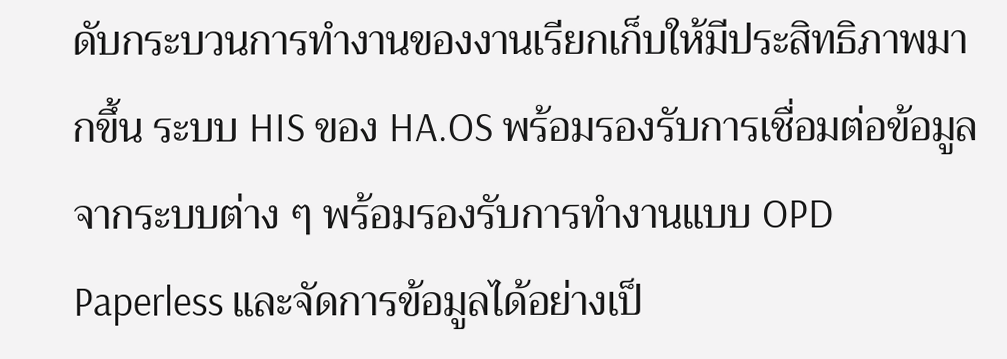ดับกระบวนการทำงานของงานเรียกเก็บให้มีประสิทธิภาพมากขึ้น ระบบ HIS ของ HA.OS พร้อมรองรับการเชื่อมต่อข้อมูลจากระบบต่าง ๆ พร้อมรองรับการทำงานแบบ OPD Paperless และจัดการข้อมูลได้อย่างเป็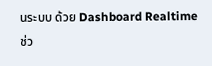นระบบ ด้วย Dashboard Realtime ช่ว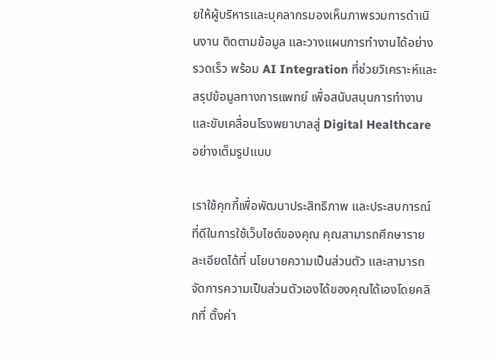ยให้ผู้บริหารและบุคลากรมองเห็นภาพรวมการดำเนินงาน ติดตามข้อมูล และวางแผนการทำงานได้อย่างรวดเร็ว พร้อม AI Integration ที่ช่วยวิเคราะห์และสรุปข้อมูลทางการแพทย์ เพื่อสนับสนุนการทำงานและขับเคลื่อนโรงพยาบาลสู่ Digital Healthcare อย่างเต็มรูปแบบ

เราใช้คุกกี้เพื่อพัฒนาประสิทธิภาพ และประสบการณ์ที่ดีในการใช้เว็บไซต์ของคุณ คุณสามารถศึกษารายละเอียดได้ที่ นโยบายความเป็นส่วนตัว และสามารถจัดการความเป็นส่วนตัวเองได้ของคุณได้เองโดยคลิกที่ ตั้งค่า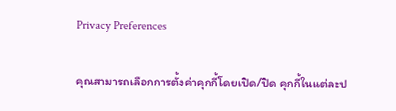Privacy Preferences

คุณสามารถเลือกการตั้งค่าคุกกี้โดยเปิด/ปิด คุกกี้ในแต่ละป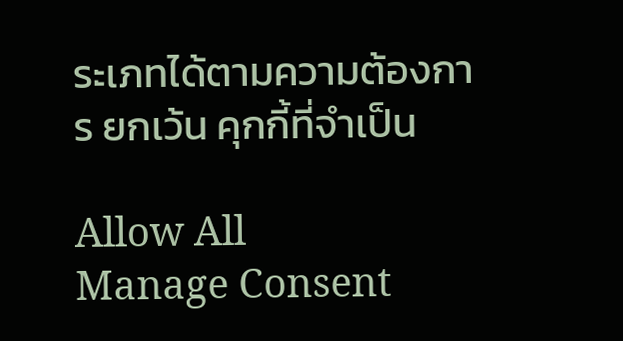ระเภทได้ตามความต้องการ ยกเว้น คุกกี้ที่จำเป็น

Allow All
Manage Consent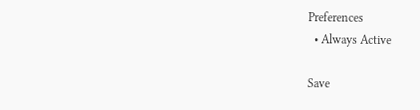Preferences
  • Always Active

Save